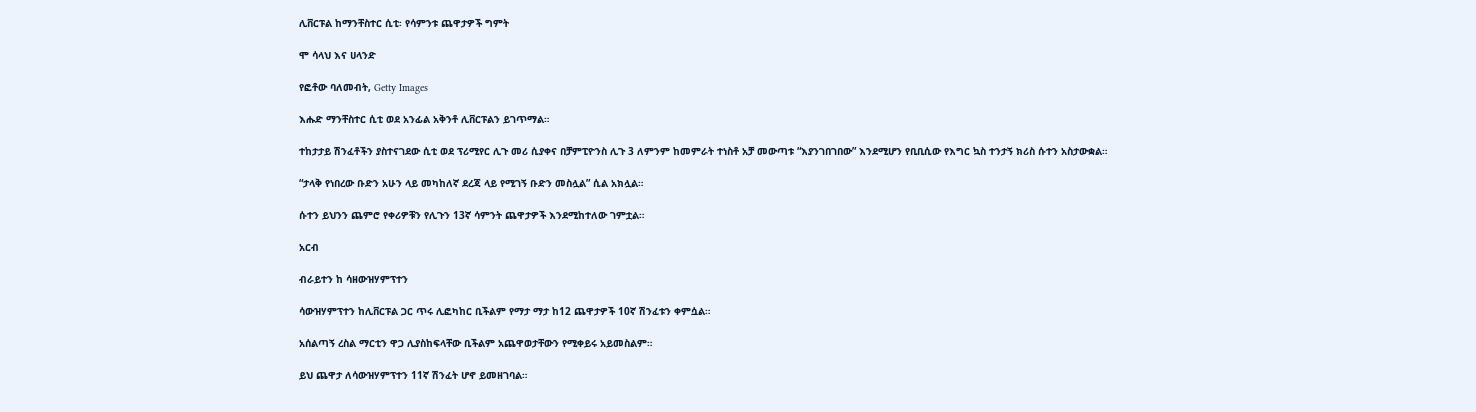ሊቨርፑል ከማንቸስተር ሲቲ፡ የሳምንቱ ጨዋታዎች ግምት

ሞ ሳላህ እና ሀላንድ

የፎቶው ባለመብት, Getty Images

እሑድ ማንቸስተር ሲቲ ወደ አንፊል አቅንቶ ሊቨርፑልን ይገጥማል።

ተከታታይ ሽንፈቶችን ያስተናገደው ሲቲ ወደ ፕሪሚየር ሊጉ መሪ ሲያቀና በቻምፒዮንስ ሊጉ 3 ለምንም ከመምራት ተነስቶ አቻ መውጣቱ “እያንገበገበው” እንደሚሆን የቢቢሲው የእግር ኳስ ተንታኝ ክሪስ ሱተን አስታውቋል።

“ታላቅ የነበረው ቡድን አሁን ላይ መካከለኛ ደረጃ ላይ የሚገኝ ቡድን መስሏል” ሲል አክሏል።

ሱተን ይህንን ጨምሮ የቀሪዎቹን የሊጉን 13ኛ ሳምንት ጨዋታዎች እንደሚከተለው ገምቷል።

አርብ

ብራይተን ከ ሳዘውዝሃምፕተን

ሳውዝሃምፕተን ከሊቨርፑል ጋር ጥሩ ሊፎካከር ቢችልም የማታ ማታ ከ12 ጨዋታዎች 10ኛ ሽንፈቱን ቀምሷል።

አሰልጣኝ ረስል ማርቲን ዋጋ ሊያስከፍላቸው ቢችልም አጨዋወታቸውን የሚቀይሩ አይመስልም።

ይህ ጨዋታ ለሳውዝሃምፕተን 11ኛ ሽንፈት ሆኖ ይመዘገባል።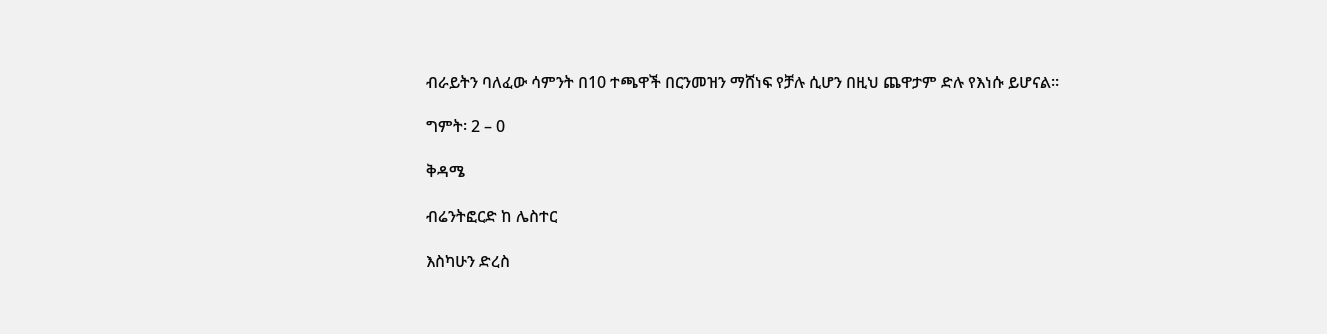ብራይትን ባለፈው ሳምንት በ10 ተጫዋች በርንመዝን ማሸነፍ የቻሉ ሲሆን በዚህ ጨዋታም ድሉ የእነሱ ይሆናል።

ግምት፡ 2 – 0

ቅዳሜ

ብሬንትፎርድ ከ ሌስተር

እስካሁን ድረስ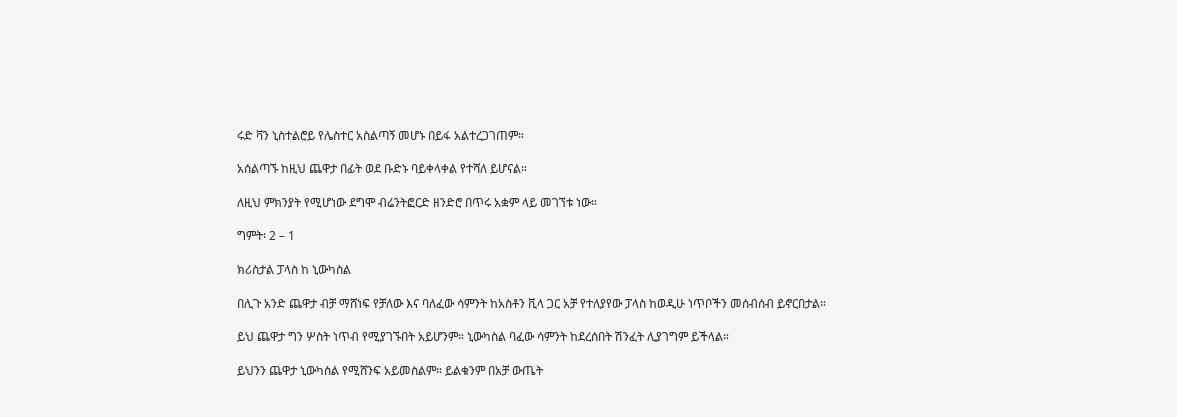ሩድ ቫን ኒስተልሮይ የሌስተር አስልጣኝ መሆኑ በይፋ አልተረጋገጠም።

አሰልጣኙ ከዚህ ጨዋታ በፊት ወደ ቡድኑ ባይቀላቀል የተሻለ ይሆናል።

ለዚህ ምክንያት የሚሆነው ደግሞ ብሬንትፎርድ ዘንድሮ በጥሩ አቋም ላይ መገኘቱ ነው።

ግምት፡ 2 – 1

ክሪስታል ፓላስ ከ ኒውካስል

በሊጉ አንድ ጨዋታ ብቻ ማሸነፍ የቻለው እና ባለፈው ሳምንት ከአስቶን ቪላ ጋር አቻ የተለያየው ፓላስ ከወዲሁ ነጥቦችን መሰብሰብ ይኖርበታል።

ይህ ጨዋታ ግን ሦስት ነጥብ የሚያገኙበት አይሆንም። ኒውካስል ባፈው ሳምንት ከደረሰበት ሽንፈት ሊያገግም ይችላል።

ይህንን ጨዋታ ኒውካስል የሚሸንፍ አይመስልም። ይልቁንም በአቻ ውጤት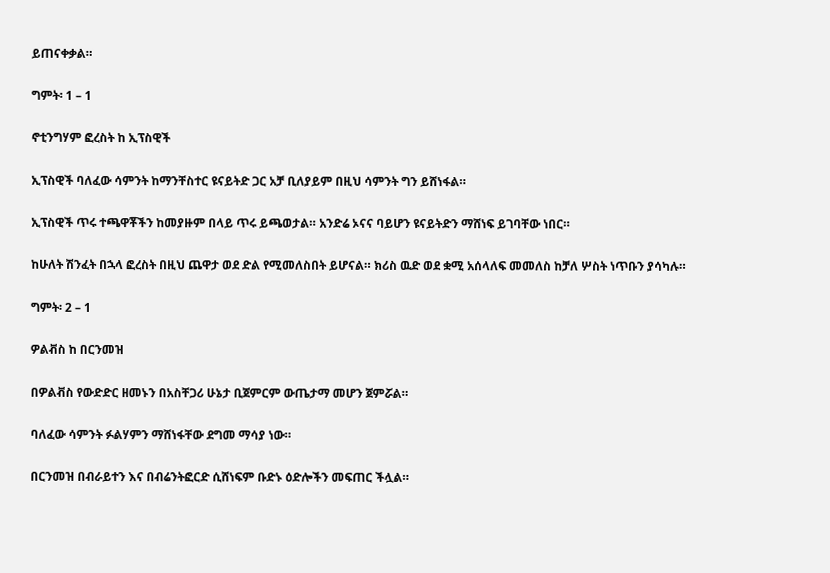ይጠናቀቃል።

ግምት፡ 1 – 1

ኖቲንግሃም ፎረስት ከ ኢፕስዊች

ኢፕስዊች ባለፈው ሳምንት ከማንቸስተር ዩናይትድ ጋር አቻ ቢለያይም በዚህ ሳምንት ግን ይሸነፋል።

ኢፕስዊች ጥሩ ተጫዋቾችን ከመያዙም በላይ ጥሩ ይጫወታል። አንድሬ ኦናና ባይሆን ዩናይትድን ማሸነፍ ይገባቸው ነበር።

ከሁለት ሽንፈት በኋላ ፎረስት በዚህ ጨዋታ ወደ ድል የሚመለስበት ይሆናል። ክሪስ ዉድ ወደ ቋሚ አሰላለፍ መመለስ ከቻለ ሦስት ነጥቡን ያሳካሉ።

ግምት፡ 2 – 1

ዎልቭስ ከ በርንመዝ

በዎልቭስ የውድድር ዘመኑን በአስቸጋሪ ሁኔታ ቢጀምርም ውጤታማ መሆን ጀምሯል።

ባለፈው ሳምንት ፉልሃምን ማሸነፋቸው ደግመ ማሳያ ነው።

በርንመዝ በብራይተን እና በብሬንትፎርድ ሲሸነፍም ቡድኑ ዕድሎችን መፍጠር ችሏል።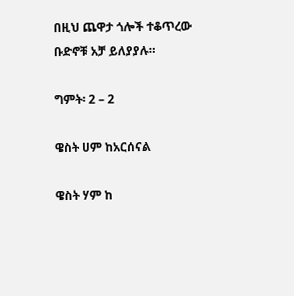በዚህ ጨዋታ ጎሎች ተቆጥረው ቡድኖቹ አቻ ይለያያሉ።

ግምት፡ 2 – 2

ዌስት ሀም ከአርሰናል

ዌስት ሃም ከ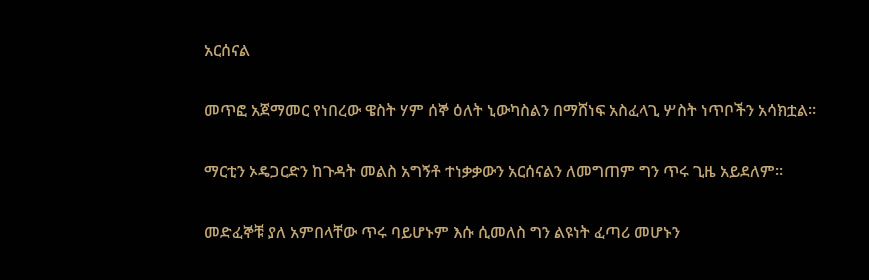አርሰናል

መጥፎ አጀማመር የነበረው ዌስት ሃም ሰኞ ዕለት ኒውካስልን በማሸነፍ አስፈላጊ ሦስት ነጥቦችን አሳክቷል።

ማርቲን ኦዴጋርድን ከጉዳት መልስ አግኝቶ ተነቃቃውን አርሰናልን ለመግጠም ግን ጥሩ ጊዜ አይደለም።

መድፈኞቹ ያለ አምበላቸው ጥሩ ባይሆኑም እሱ ሲመለስ ግን ልዩነት ፈጣሪ መሆኑን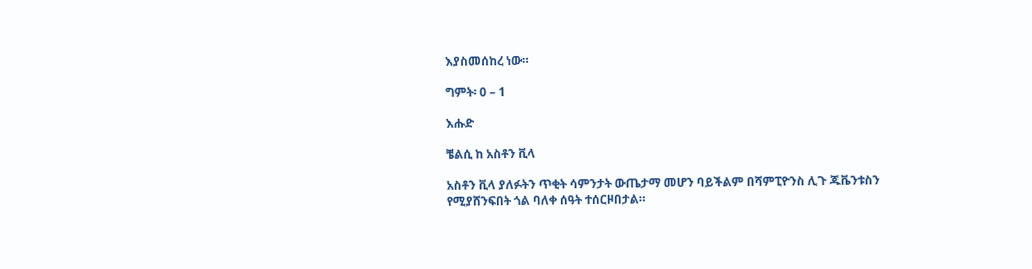እያስመሰከረ ነው።

ግምት፡ 0 – 1

እሑድ

ቼልሲ ከ አስቶን ቪላ

አስቶን ቪላ ያለፉትን ጥቂት ሳምንታት ውጤታማ መሆን ባይችልም በሻምፒዮንስ ሊጉ ጁቬንቱስን የሚያሸንፍበት ጎል ባለቀ ሰዓት ተሰርዞበታል።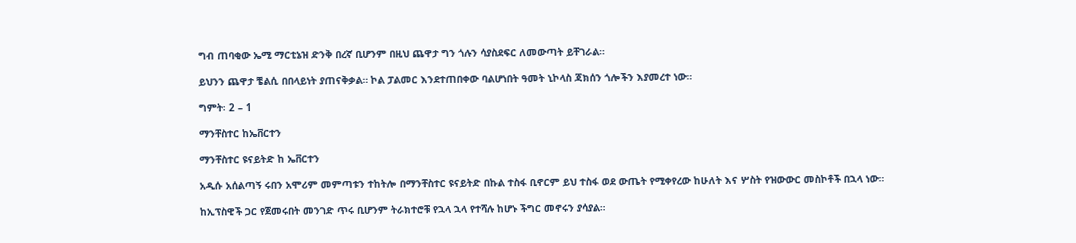ግብ ጠባቂው ኤሚ ማርቲኔዝ ድንቅ በረኛ ቢሆንም በዚህ ጨዋታ ግን ጎሉን ሳያስደፍር ለመውጣት ይቸገራል።

ይህንን ጨዋታ ቼልሲ በበላይነት ያጠናቅቃል። ኮል ፓልመር እንደተጠበቀው ባልሆነበት ዓመት ኒኮላስ ጃክሰን ጎሎችን እያመረተ ነው።

ግምት፡ 2 – 1

ማንቸስተር ከኤቨርተን

ማንቸስተር ዩናይትድ ከ ኤቨርተን

አዲሱ አሰልጣኝ ሩበን አሞሪም መምጣቱን ተከትሎ በማንቸስተር ዩናይትድ በኩል ተስፋ ቢኖርም ይህ ተስፋ ወደ ውጤት የሚቀየረው ከሁለት እና ሦስት የዝውውር መስኮቶች በኋላ ነው።

ከኢፕስዊች ጋር የጀመሩበት መንገድ ጥሩ ቢሆንም ትራክተሮቹ የኋላ ኋላ የተሻሉ ከሆኑ ችግር መኖሩን ያሳያል።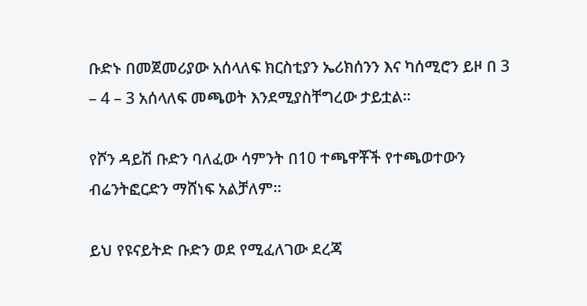ቡድኑ በመጀመሪያው አሰላለፍ ክርስቲያን ኤሪክሰንን እና ካሰሚሮን ይዞ በ 3 – 4 – 3 አሰላለፍ መጫወት እንደሚያስቸግረው ታይቷል።

የሾን ዳይሽ ቡድን ባለፈው ሳምንት በ10 ተጫዋቾች የተጫወተውን ብሬንትፎርድን ማሸነፍ አልቻለም።

ይህ የዩናይትድ ቡድን ወደ የሚፈለገው ደረጃ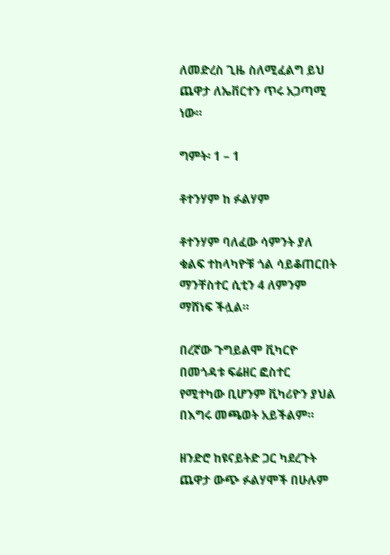ለመድረስ ጊዜ ስለሚፈልግ ይህ ጨዋታ ለኤቨርተን ጥሩ አጋጣሚ ነው።

ግምት፡ 1 – 1

ቶተንሃም ከ ፉልሃም

ቶተንሃም ባለፈው ሳምንት ያለ ቁልፍ ተከላካዮቹ ጎል ሳይቆጠርበት ማንቸስተር ሲቲን 4 ለምንም ማሸነፍ ችሏል።

በረኛው ጉግይልሞ ቪካርዮ በመጎዳቱ ፍሬዘር ፎስተር የሚተካው ቢሆንም ቪካሪዮን ያህል በእግሩ መጫወት አይችልም።

ዘንድሮ ከዩናይትድ ጋር ካደረጉት ጨዋታ ውጭ ፉልሃሞች በሁሉም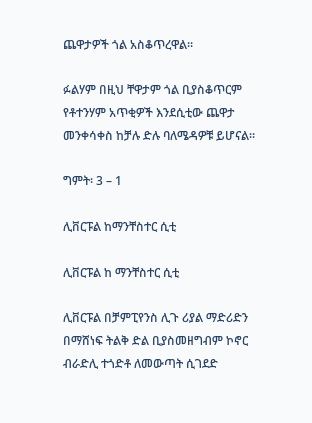ጨዋታዎች ጎል አስቆጥረዋል።

ፉልሃም በዚህ ቸዋታም ጎል ቢያስቆጥርም የቶተንሃም አጥቂዎች እንደሲቲው ጨዋታ መንቀሳቀስ ከቻሉ ድሉ ባለሜዳዎቹ ይሆናል።

ግምት፡ 3 – 1

ሊቨርፑል ከማንቸስተር ሲቲ

ሊቨርፑል ከ ማንቸስተር ሲቲ

ሊቨርፑል በቻምፒየንስ ሊጉ ሪያል ማድሪድን በማሸነፍ ትልቅ ድል ቢያስመዘግብም ኮኖር ብራድሊ ተጎድቶ ለመውጣት ሲገደድ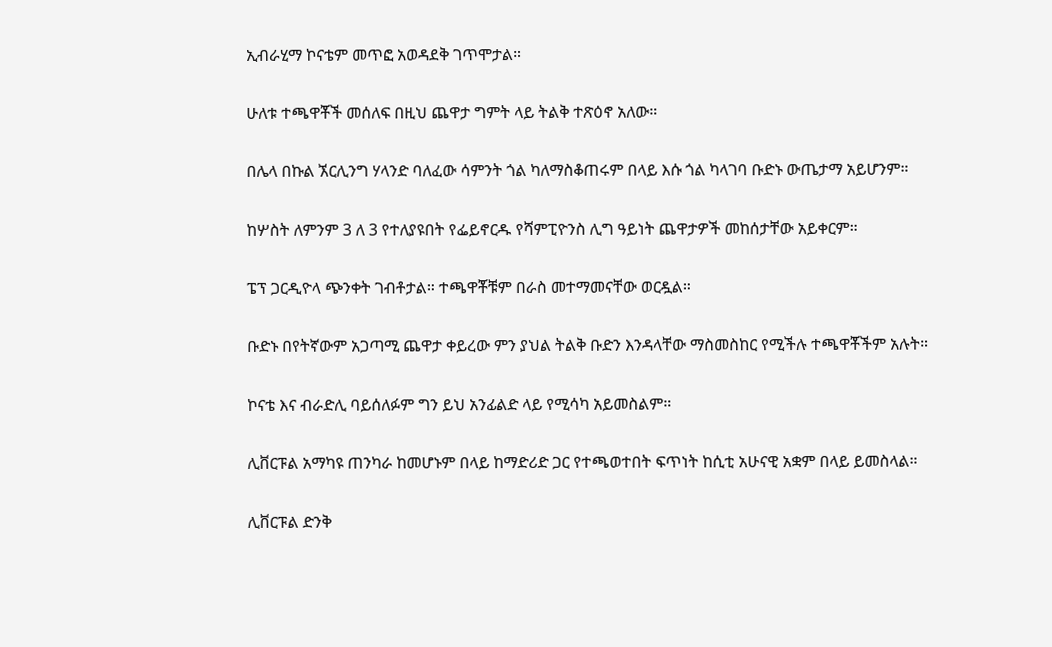ኢብራሂማ ኮናቴም መጥፎ አወዳደቅ ገጥሞታል።

ሁለቱ ተጫዋቾች መሰለፍ በዚህ ጨዋታ ግምት ላይ ትልቅ ተጽዕኖ አለው።

በሌላ በኩል ኧርሊንግ ሃላንድ ባለፈው ሳምንት ጎል ካለማስቆጠሩም በላይ እሱ ጎል ካላገባ ቡድኑ ውጤታማ አይሆንም።

ከሦስት ለምንም 3 ለ 3 የተለያዩበት የፌይኖርዱ የሻምፒዮንስ ሊግ ዓይነት ጨዋታዎች መከሰታቸው አይቀርም።

ፔፕ ጋርዲዮላ ጭንቀት ገብቶታል። ተጫዋቾቹም በራስ መተማመናቸው ወርዷል።

ቡድኑ በየትኛውም አጋጣሚ ጨዋታ ቀይረው ምን ያህል ትልቅ ቡድን እንዳላቸው ማስመስከር የሚችሉ ተጫዋቾችም አሉት።

ኮናቴ እና ብራድሊ ባይሰለፉም ግን ይህ አንፊልድ ላይ የሚሳካ አይመስልም።

ሊቨርፑል አማካዩ ጠንካራ ከመሆኑም በላይ ከማድሪድ ጋር የተጫወተበት ፍጥነት ከሲቲ አሁናዊ አቋም በላይ ይመስላል።

ሊቨርፑል ድንቅ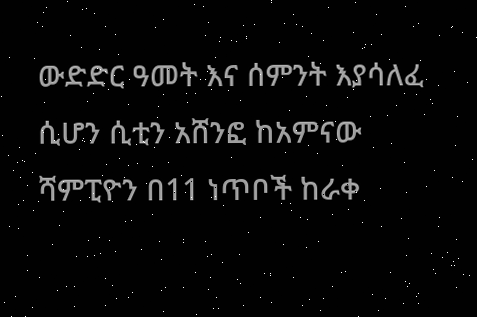ውድድር ዓመት እና ሰምንት እያሳለፈ ሲሆን ሲቲን አሸንፎ ከአምናው ሻምፒዮን በ11 ነጥቦች ከራቀ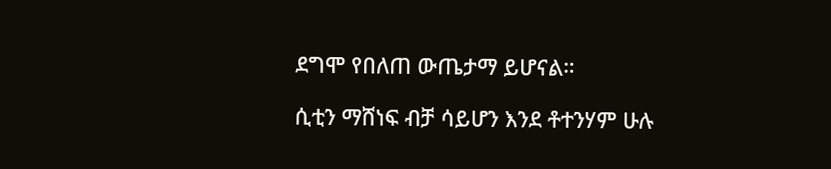ደግሞ የበለጠ ውጤታማ ይሆናል።

ሲቲን ማሸነፍ ብቻ ሳይሆን እንደ ቶተንሃም ሁሉ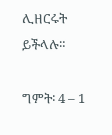ሊዘርሩት ይችላሉ።

ግምት፡ 4 – 1